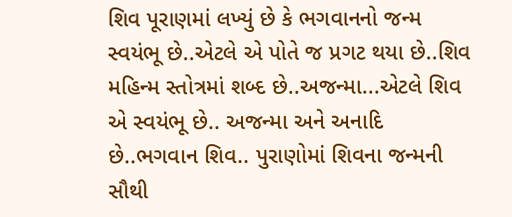શિવ પૂરાણમાં લખ્યું છે કે ભગવાનનો જન્મ સ્વયંભૂ છે..એટલે એ પોતે જ પ્રગટ થયા છે..શિવ મહિન્મ સ્તોત્રમાં શબ્દ છે..અજન્મા...એટલે શિવ એ સ્વયંભૂ છે.. અજન્મા અને અનાદિ છે..ભગવાન શિવ.. પુરાણોમાં શિવના જન્મની સૌથી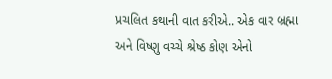પ્રચલિત કથાની વાત કરીએ.. એક વાર બ્રહ્મા અને વિષ્ણુ વચ્ચે શ્રેષ્ઠ કોણ એનો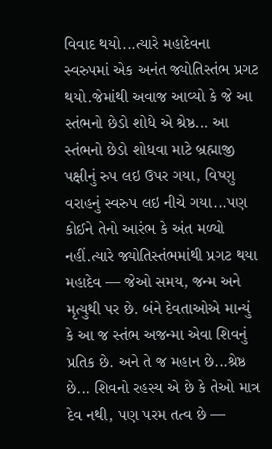વિવાદ થયો...ત્યારે મહાદેવના સ્વરુપમાં એક અનંત જ્યોતિસ્તંભ પ્રગટ થયો.જેમાંથી અવાજ આવ્યો કે જે આ સ્તંભનો છેડો શોધે એ શ્રેષ્ઠ... આ સ્તંભનો છેડો શોધવા માટે બ્રહ્માજી પક્ષીનું રુપ લઇ ઉપર ગયા, વિષ્ણુ વરાહનું સ્વરુપ લઇ નીચે ગયા...પણ કોઈને તેનો આરંભ કે અંત મળ્યો નહીં.ત્યારે જ્યોતિસ્તંભમાંથી પ્રગટ થયા મહાદેવ — જેઓ સમય, જન્મ અને મૃત્યુથી પર છે. બંને દેવતાઓએ માન્યું કે આ જ સ્તંભ અજન્મા એવા શિવનું પ્રતિક છે. અને તે જ મહાન છે...શ્રેષ્ઠ છે... શિવનો રહસ્ય એ છે કે તેઓ માત્ર દેવ નથી, પણ પરમ તત્વ છે —